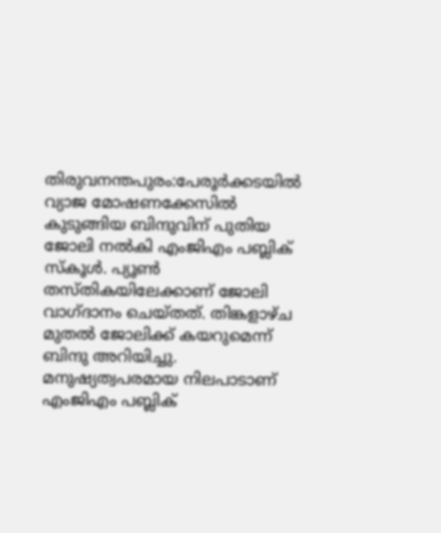തിരുവനന്തപുരം:പേരൂർക്കടയിൽ വ്യാജ മോഷണക്കേസിൽ കുടുങ്ങിയ ബിന്ദുവിന് പുതിയ ജോലി നൽകി എംജിഎം പബ്ലിക് സ്കൂൾ. പ്യൂൺ തസ്തികയിലേക്കാണ് ജോലി വാഗ്ദാനം ചെയ്തത്. തിങ്കളാഴ്ച മുതൽ ജോലിക്ക് കയറുമെന്ന് ബിന്ദു അറിയിച്ചു.
മനുഷ്യത്വപരമായ നിലപാടാണ് എംജിഎം പബ്ലിക്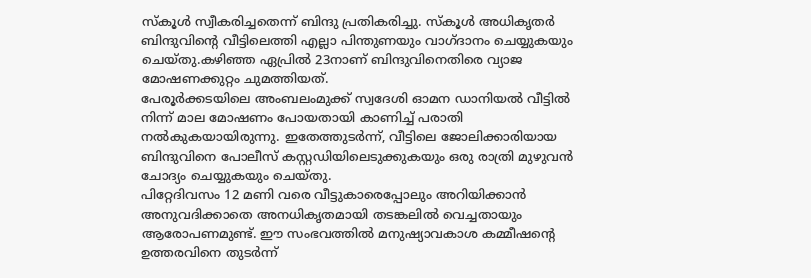സ്കൂൾ സ്വീകരിച്ചതെന്ന് ബിന്ദു പ്രതികരിച്ചു. സ്കൂൾ അധികൃതർ ബിന്ദുവിന്റെ വീട്ടിലെത്തി എല്ലാ പിന്തുണയും വാഗ്ദാനം ചെയ്യുകയും ചെയ്തു.കഴിഞ്ഞ ഏപ്രിൽ 23നാണ് ബിന്ദുവിനെതിരെ വ്യാജ മോഷണക്കുറ്റം ചുമത്തിയത്.
പേരൂർക്കടയിലെ അംബലംമുക്ക് സ്വദേശി ഓമന ഡാനിയൽ വീട്ടിൽ നിന്ന് മാല മോഷണം പോയതായി കാണിച്ച് പരാതി നൽകുകയായിരുന്നു. ഇതേത്തുടർന്ന്, വീട്ടിലെ ജോലിക്കാരിയായ ബിന്ദുവിനെ പോലീസ് കസ്റ്റഡിയിലെടുക്കുകയും ഒരു രാത്രി മുഴുവൻ ചോദ്യം ചെയ്യുകയും ചെയ്തു.
പിറ്റേദിവസം 12 മണി വരെ വീട്ടുകാരെപ്പോലും അറിയിക്കാൻ അനുവദിക്കാതെ അനധികൃതമായി തടങ്കലിൽ വെച്ചതായും ആരോപണമുണ്ട്. ഈ സംഭവത്തിൽ മനുഷ്യാവകാശ കമ്മീഷന്റെ ഉത്തരവിനെ തുടർന്ന്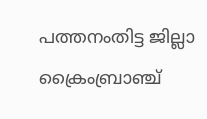പത്തനംതിട്ട ജില്ലാ ക്രൈംബ്രാഞ്ച്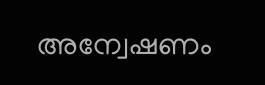അന്വേഷണം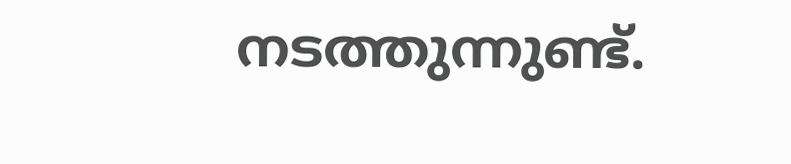നടത്തുന്നുണ്ട്.